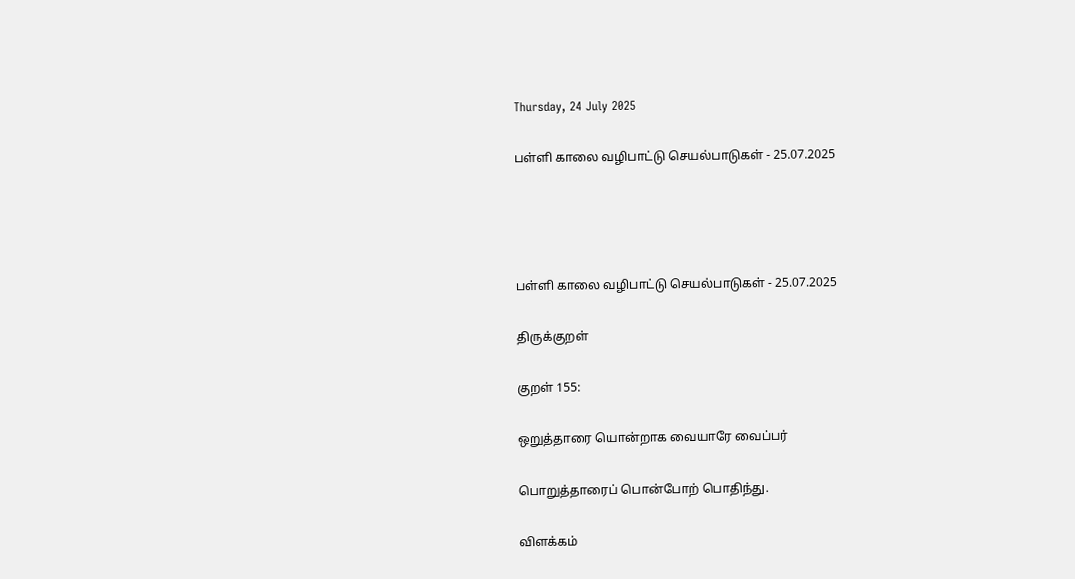Thursday, 24 July 2025

பள்ளி காலை வழிபாட்டு செயல்பாடுகள் - 25.07.2025




பள்ளி காலை வழிபாட்டு செயல்பாடுகள் - 25.07.2025

திருக்குறள்

குறள் 155:

ஒறுத்தாரை யொன்றாக வையாரே வைப்பர்

பொறுத்தாரைப் பொன்போற் பொதிந்து.

விளக்கம்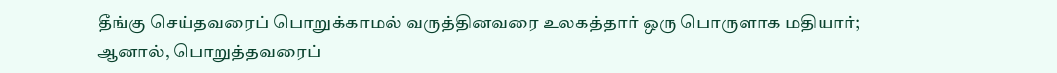தீங்கு செய்தவரைப் பொறுக்காமல் வருத்தினவரை உலகத்தார் ஒரு பொருளாக மதியார்; ஆனால், பொறுத்தவரைப்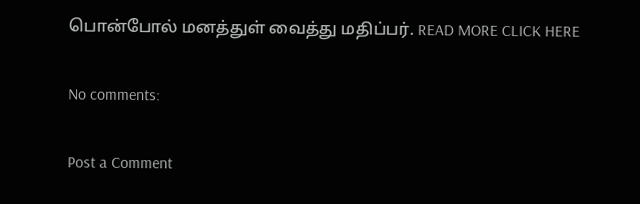பொன்போல் மனத்துள் வைத்து மதிப்பர். READ MORE CLICK HERE

No comments:

Post a Comment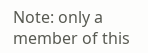Note: only a member of this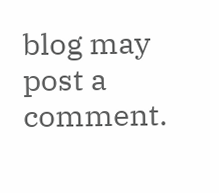blog may post a comment.